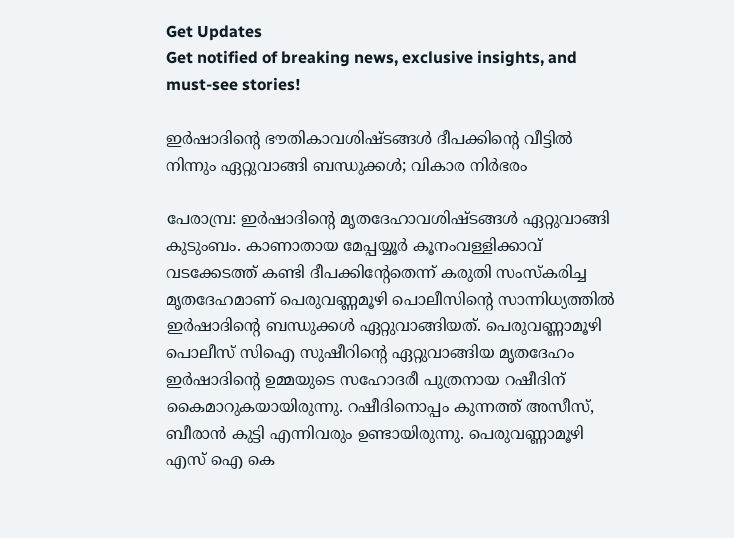Get Updates
Get notified of breaking news, exclusive insights, and must-see stories!

ഇര്‍ഷാദിന്‍റെ ഭൗതികാവശിഷ്ടങ്ങള്‍ ദീപക്കിന്‍റെ വീട്ടില്‍ നിന്നും ഏറ്റുവാങ്ങി ബന്ധുക്കള്‍; വികാര നിര്‍ഭരം

പേരാമ്പ്ര: ഇർഷാദിന്റെ മൃതദേഹാവശിഷ്ടങ്ങള്‍ ഏറ്റുവാങ്ങി കുടുംബം. കാണാതായ മേപ്പയ്യൂർ കൂനംവള്ളിക്കാവ് വടക്കേടത്ത് കണ്ടി ദീപക്കിന്റേതെന്ന് കരുതി സംസ്കരിച്ച മൃതദേഹമാണ് പെരുവണ്ണമൂഴി പൊലീസിന്റെ സാന്നിധ്യത്തില്‍ ഇർഷാദിന്റെ ബന്ധുക്കള്‍ ഏറ്റുവാങ്ങിയത്. പെരുവണ്ണാമൂഴി പൊലീസ് സിഐ സുഷീറിന്റെ ഏറ്റുവാങ്ങിയ മൃതദേഹം ഇർഷാദിന്റെ ഉമ്മയുടെ സഹോദരീ പുത്രനായ റഷീദിന് കൈമാറുകയായിരുന്നു. റഷീദിനൊപ്പം കുന്നത്ത് അസീസ്, ബീരാന്‍ കുട്ടി എന്നിവരും ഉണ്ടായിരുന്നു. പെരുവണ്ണാമൂഴി എസ് ഐ കെ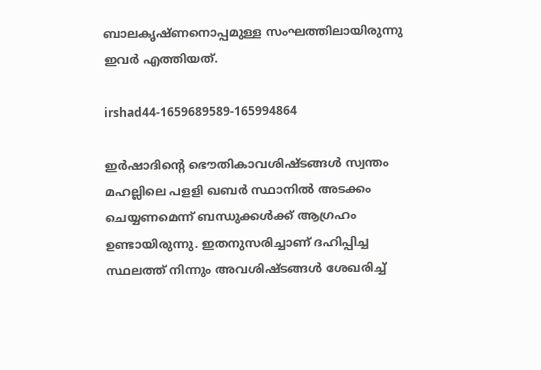ബാലകൃഷ്ണനൊപ്പമുള്ള സംഘത്തിലായിരുന്നു ഇവര്‍ എത്തിയത്.

irshad44-1659689589-165994864

ഇർഷാദിന്റെ ഭൌതികാവശിഷ്ടങ്ങള്‍ സ്വന്തം മഹല്ലിലെ പളളി ഖബർ സ്ഥാനില്‍ അടക്കം ചെയ്യണമെന്ന് ബന്ധുക്കള്‍ക്ക് ആഗ്രഹം ഉണ്ടായിരുന്നു. ഇതനുസരിച്ചാണ് ദഹിപ്പിച്ച സ്ഥലത്ത് നിന്നും അവശിഷ്ടങ്ങള്‍ ശേഖരിച്ച്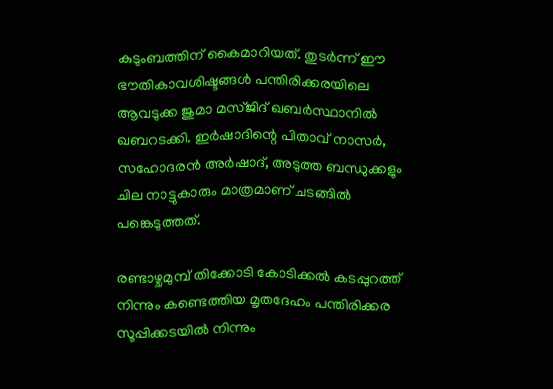കുടുംബത്തിന് കൈമാറിയത്. തുടര്‍ന്ന് ഈ ഭൗതികാവശിഷ്ടങ്ങള്‍ പന്തിരിക്കരയിലെ ആവടുക്ക ജുമാ മസ്ജിദ് ഖബര്‍സ്ഥാനില്‍ ഖബറടക്കി. ഇര്‍ഷാദിന്റെ പിതാവ് നാസര്‍, സഹോദരന്‍ അര്‍ഷാദ്, അടുത്ത ബന്ധുക്കളും ചില നാട്ടുകാരും മാത്രമാണ് ചടങ്ങില്‍ പങ്കെടുത്തത്.

രണ്ടാഴ്ചമുമ്പ് തിക്കോടി കോടിക്കല്‍ കടപ്പുറത്ത് നിന്നും കണ്ടെത്തിയ മൃതദേഹം പന്തിരിക്കര സൂപ്പിക്കടയില്‍ നിന്നും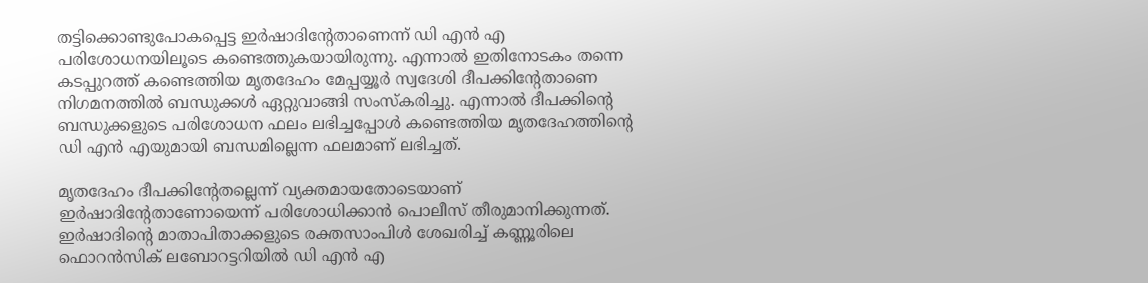തട്ടിക്കൊണ്ടുപോകപ്പെട്ട ഇർഷാദിന്റേതാണെന്ന് ഡി എന്‍ എ പരിശോധനയിലൂടെ കണ്ടെത്തുകയായിരുന്നു. എന്നാല്‍ ഇതിനോടകം തന്നെ കടപ്പുറത്ത് കണ്ടെത്തിയ മൃതദേഹം മേപ്പയ്യൂർ സ്വദേശി ദീപക്കിന്റേതാണെ നിഗമനത്തില്‍ ബന്ധുക്കള്‍ ഏറ്റുവാങ്ങി സംസ്കരിച്ചു. എന്നാല്‍ ദീപക്കിന്റെ ബന്ധുക്കളുടെ പരിശോധന ഫലം ലഭിച്ചപ്പോള്‍ കണ്ടെത്തിയ മൃതദേഹത്തിന്റെ ഡി എന്‍ എയുമായി ബന്ധമില്ലെന്ന ഫലമാണ് ലഭിച്ചത്.

മൃതദേഹം ദീപക്കിന്റേതല്ലെന്ന് വ്യക്തമായതോടെയാണ് ഇർഷാദിന്റേതാണോയെന്ന് പരിശോധിക്കാന്‍ പൊലീസ് തീരുമാനിക്കുന്നത്. ഇര്‍ഷാദിന്റെ മാതാപിതാക്കളുടെ രക്തസാംപിള്‍ ശേഖരിച്ച് കണ്ണൂരിലെ ഫൊറന്‍സിക് ലബോറട്ടറിയില്‍ ഡി എന്‍ എ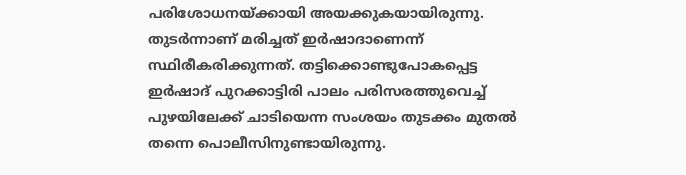പരിശോധനയ്ക്കായി അയക്കുകയായിരുന്നു. തുടർന്നാണ് മരിച്ചത് ഇർഷാദാണെന്ന് സ്ഥിരീകരിക്കുന്നത്. തട്ടിക്കൊണ്ടുപോകപ്പെട്ട ഇര്‍ഷാദ് പുറക്കാട്ടിരി പാലം പരിസരത്തുവെച്ച് പുഴയിലേക്ക് ചാടിയെന്ന സംശയം തുടക്കം മുതല്‍ തന്നെ പൊലീസിനുണ്ടായിരുന്നു.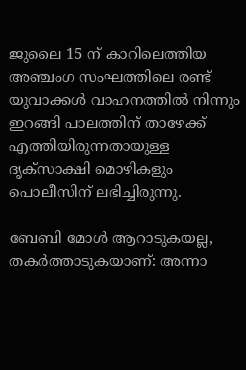ജുലൈ 15 ന് കാറിലെത്തിയ അഞ്ചംഗ സംഘത്തിലെ രണ്ട് യുവാക്കള്‍ വാഹനത്തില്‍ നിന്നും ഇറങ്ങി പാലത്തിന് താഴേക്ക് എത്തിയിരുന്നതായുള്ള ദൃക്സാക്ഷി മൊഴികളും പൊലീസിന് ലഭിച്ചിരുന്നു.

ബേബി മോള്‍ ആറാടുകയല്ല, തകർത്താടുകയാണ്: അന്നാ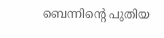ബെന്നിന്റെ പുതിയ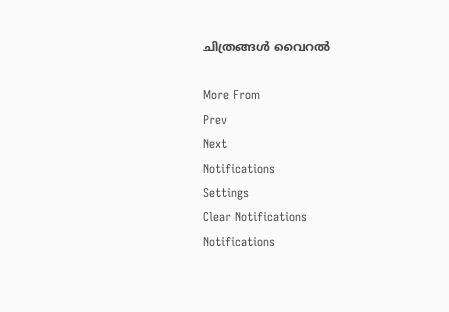ചിത്രങ്ങള്‍ വൈറല്‍

More From
Prev
Next
Notifications
Settings
Clear Notifications
Notifications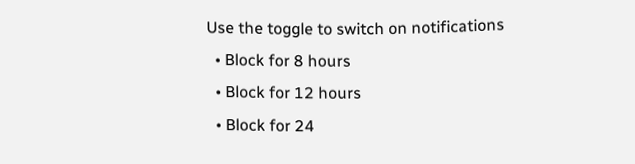Use the toggle to switch on notifications
  • Block for 8 hours
  • Block for 12 hours
  • Block for 24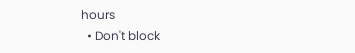hours
  • Don't block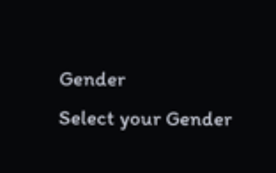Gender
Select your Gender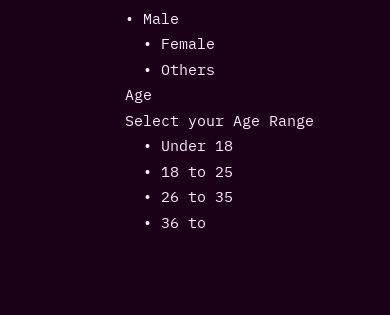• Male
  • Female
  • Others
Age
Select your Age Range
  • Under 18
  • 18 to 25
  • 26 to 35
  • 36 to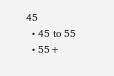45
  • 45 to 55
  • 55+